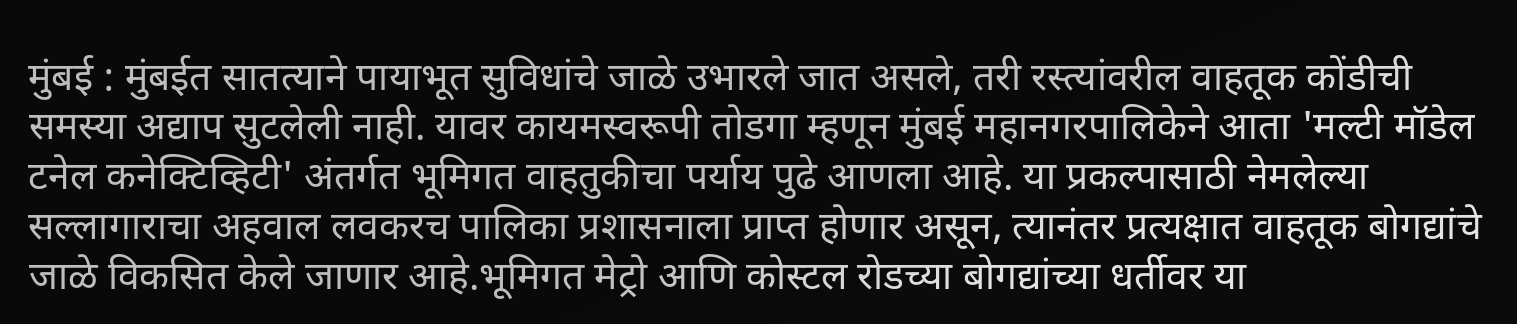मुंबई : मुंबईत सातत्याने पायाभूत सुविधांचे जाळे उभारले जात असले, तरी रस्त्यांवरील वाहतूक कोंडीची समस्या अद्याप सुटलेली नाही. यावर कायमस्वरूपी तोडगा म्हणून मुंबई महानगरपालिकेने आता 'मल्टी मॉडेल टनेल कनेक्टिव्हिटी' अंतर्गत भूमिगत वाहतुकीचा पर्याय पुढे आणला आहे. या प्रकल्पासाठी नेमलेल्या सल्लागाराचा अहवाल लवकरच पालिका प्रशासनाला प्राप्त होणार असून, त्यानंतर प्रत्यक्षात वाहतूक बोगद्यांचे जाळे विकसित केले जाणार आहे.भूमिगत मेट्रो आणि कोस्टल रोडच्या बोगद्यांच्या धर्तीवर या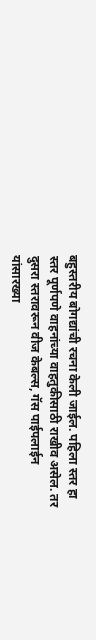बहुस्तरीय बोगद्यांची रचना केली जाईल. पहिला स्तर हा स्तर पूर्णपणे वाहनांच्या वाहतुकीसाठी राखीव असेल. तर दुसरा स्तरावरून वीज केबल्स, गॅस पाईपलाईन यांसारख्या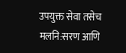उपयुक्त सेवा तसेच मलनि:सरण आणि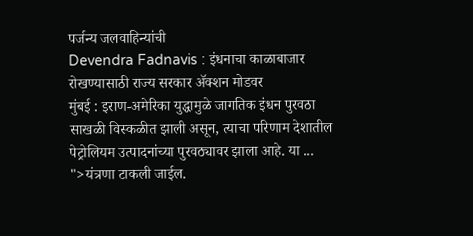पर्जन्य जलवाहिन्यांची
Devendra Fadnavis : इंधनाचा काळाबाजार रोखण्यासाठी राज्य सरकार ॲक्शन मोडवर
मुंबई : इराण-अमेरिका युद्धामुळे जागतिक इंधन पुरवठा साखळी विस्कळीत झाली असून, त्याचा परिणाम देशातील पेट्रोलियम उत्पादनांच्या पुरवठ्यावर झाला आहे. या ...
">यंत्रणा टाकली जाईल.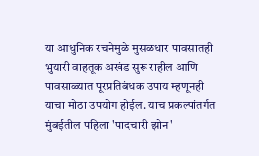या आधुनिक रचनेमुळे मुसळधार पावसातही भुयारी वाहतूक अखंड सुरू राहील आणि पावसाळ्यात पूरप्रतिबंधक उपाय म्हणूनही याचा मोठा उपयोग होईल. याच प्रकल्पांतर्गत मुंबईतील पहिला 'पादचारी झोन'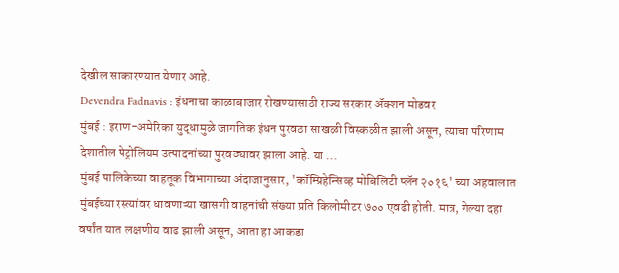देखील साकारण्यात येणार आहे.
Devendra Fadnavis : इंधनाचा काळाबाजार रोखण्यासाठी राज्य सरकार ॲक्शन मोडवर
मुंबई : इराण-अमेरिका युद्धामुळे जागतिक इंधन पुरवठा साखळी विस्कळीत झाली असून, त्याचा परिणाम देशातील पेट्रोलियम उत्पादनांच्या पुरवठ्यावर झाला आहे. या ...
मुंबई पालिकेच्या वाहतूक विभागाच्या अंदाजानुसार, 'कॉम्प्रिहेन्सिव्ह मोबिलिटी प्लॅन २०१६' च्या अहवालात मुंबईच्या रस्त्यांवर धावणाऱ्या खासगी वाहनांची संख्या प्रति किलोमीटर ७०० एवढी होती. मात्र, गेल्या दहा वर्षांत यात लक्षणीय वाढ झाली असून, आता हा आकडा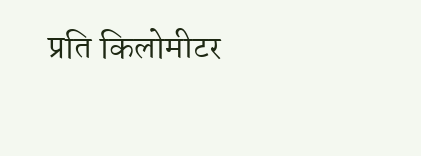प्रति किलोमीटर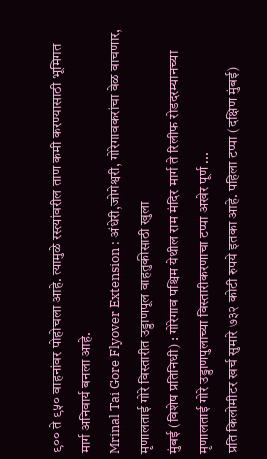९०० ते ९५० वाहनांवर पोहोचला आहे. त्यामुळे रस्त्यांवरील ताण कमी करण्यासाठी भूमिगत मार्ग अनिवार्य बनला आहे.
Mrinal Tai Gore Flyover Extension : अंधेरी,जोगेश्वरी, गोरेगावकरांचा वेळ वाचणार, मृणालताई गोरे विस्तारीत उड्डाणपूल वाहतुकीसाठी खुला
मुंबई (विशेष प्रतिनिधी) : गोरेगाव पश्चिम येथील राम मंदिर मार्ग ते रिलीफ रोडदरम्यानच्या मृणालताई गोरे उड्डाणपुलाच्या विस्तारीकरणाचा टप्पा अखेर पूर्ण ...
प्रति किलोमीटर खर्च सुमारे ७३२ कोटी रुपये इतका आहे. पहिला टप्पा (दक्षिण मुंबई)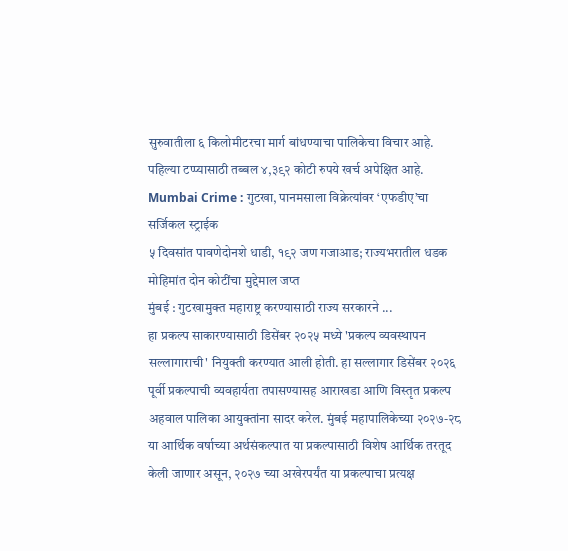सुरुवातीला ६ किलोमीटरचा मार्ग बांधण्याचा पालिकेचा विचार आहे. पहिल्या टप्प्यासाठी तब्बल ४,३९२ कोटी रुपये खर्च अपेक्षित आहे.
Mumbai Crime : गुटखा, पानमसाला विक्रेत्यांवर ‘एफडीए’चा सर्जिकल स्ट्राईक
५ दिवसांत पावणेदोनशे धाडी, १९२ जण गजाआड; राज्यभरातील धडक मोहिमांत दोन कोटींचा मुद्देमाल जप्त
मुंबई : गुटखामुक्त महाराष्ट्र करण्यासाठी राज्य सरकारने ...
हा प्रकल्प साकारण्यासाठी डिसेंबर २०२५ मध्ये 'प्रकल्प व्यवस्थापन सल्लागाराची' नियुक्ती करण्यात आली होती. हा सल्लागार डिसेंबर २०२६ पूर्वी प्रकल्पाची व्यवहार्यता तपासण्यासह आराखडा आणि विस्तृत प्रकल्प अहवाल पालिका आयुक्तांना सादर करेल. मुंबई महापालिकेच्या २०२७-२८ या आर्थिक वर्षाच्या अर्थसंकल्पात या प्रकल्पासाठी विशेष आर्थिक तरतूद केली जाणार असून, २०२७ च्या अखेरपर्यंत या प्रकल्पाचा प्रत्यक्ष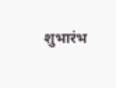शुभारंभ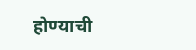होण्याची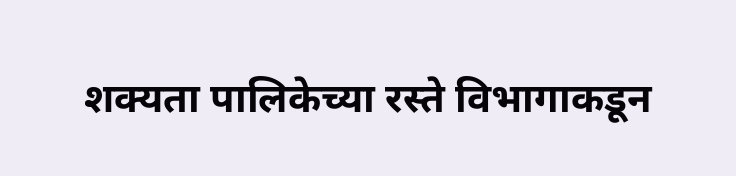शक्यता पालिकेच्या रस्ते विभागाकडून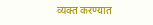व्यक्त करण्यात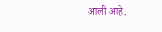आली आहे.